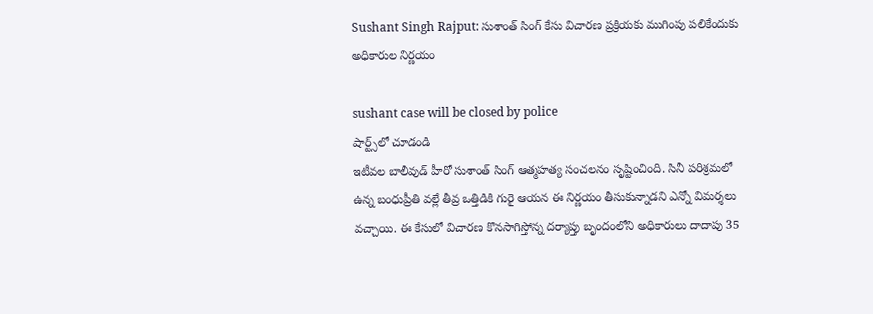Sushant Singh Rajput: సుశాంత్ సింగ్‌ కేసు విచారణ ప్రక్రియకు ముగింపు పలికేందుకు అధికారుల నిర్ణయం

sushant case will be closed by police
షార్ట్స్‌లో చూడండి
ఇటీవల బాలీవుడ్‌ హీరో సుశాంత్ సింగ్ ఆత్మహత్య సంచలనం సృష్టించింది. సినీ పరిశ్రమలో ఉన్న బంధుప్రీతి వల్లే తీవ్ర ఒత్తిడికి గురై ఆయన ఈ నిర్ణయం తీసుకున్నా‌డని ఎన్నో విమర్శలు వచ్చాయి. ఈ కేసులో విచారణ కొనసాగిస్తోన్న దర్యాప్తు బృందంలోని అధికారులు దాదాపు 35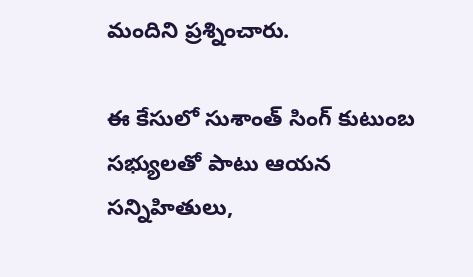మందిని ప్రశ్నించారు.

ఈ కేసులో సుశాంత్ సింగ్‌ కుటుంబ సభ్యులతో పాటు ఆయన స‌న్నిహితులు,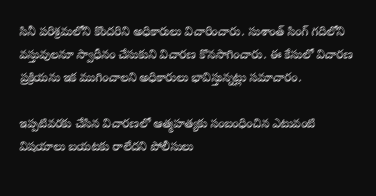సినీ పరిశ్రమలోని కొందరిని అధికారులు విచారించారు. సుశాంత్‌ సింగ్‌ గదిలోని వస్తువులనూ స్వాధీనం చేసుకుని విచారణ కొనసాగించారు. ఈ కేసులో విచార‌ణ ప్ర‌క్రియ‌ను ఇక ముగించాలని అధికారులు భావిస్తున్న‌ట్లు సమాచారం.

ఇప్పటివరకు చేసిన విచార‌ణ‌లో ఆత్మహత్యకు సంబంధించిన ఎటువంటి విష‌యాలు బ‌య‌ట‌కు రాలేద‌ని పోలీసులు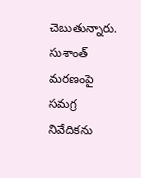చెబుతున్నారు. సుశాంత్‌ మరణంపై స‌మగ్ర నివేదిక‌ను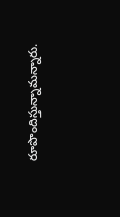రూపొందిస్తున్నామ‌న్నారు.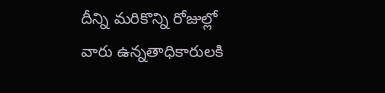దీన్ని మరికొన్ని రోజుల్లో వారు ఉన్న‌తాధికారుల‌కి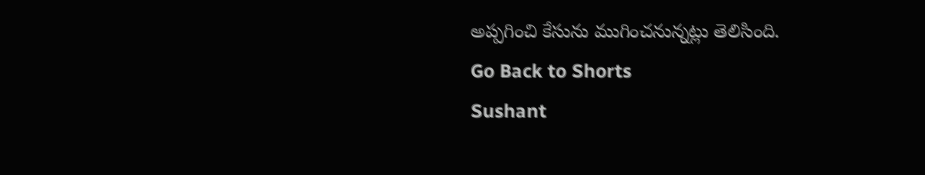అప్ప‌గించి కేసును ముగించనున్నట్లు తెలిసింది.
Go Back to Shorts
Sushant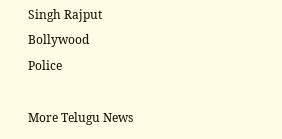Singh Rajput
Bollywood
Police

More Telugu News